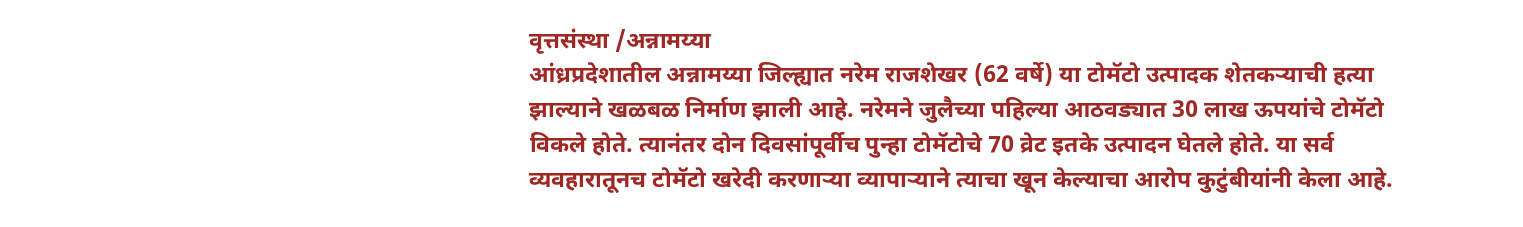वृत्तसंस्था /अन्नामय्या
आंध्रप्रदेशातील अन्नामय्या जिल्ह्यात नरेम राजशेखर (62 वर्षे) या टोमॅटो उत्पादक शेतकऱ्याची हत्या झाल्याने खळबळ निर्माण झाली आहे. नरेमने जुलैच्या पहिल्या आठवड्यात 30 लाख ऊपयांचे टोमॅटो विकले होते. त्यानंतर दोन दिवसांपूर्वीच पुन्हा टोमॅटोचे 70 व्रेट इतके उत्पादन घेतले होते. या सर्व व्यवहारातूनच टोमॅटो खरेदी करणाऱ्या व्यापाऱ्याने त्याचा खून केल्याचा आरोप कुटुंबीयांनी केला आहे.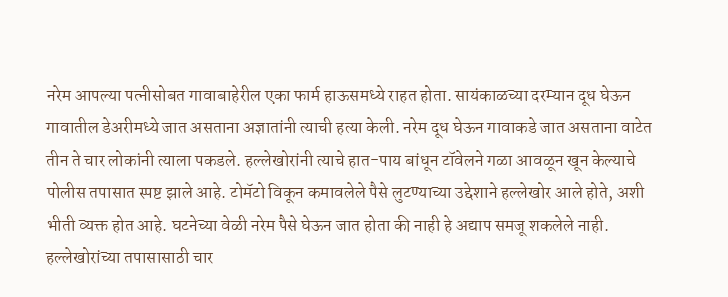नरेम आपल्या पत्नीसोबत गावाबाहेरील एका फार्म हाऊसमध्ये राहत होता. सायंकाळच्या दरम्यान दूध घेऊन गावातील डेअरीमध्ये जात असताना अज्ञातांनी त्याची हत्या केली. नरेम दूध घेऊन गावाकडे जात असताना वाटेत तीन ते चार लोकांनी त्याला पकडले. हल्लेखोरांनी त्याचे हात-पाय बांधून टॉवेलने गळा आवळून खून केल्याचे पोलीस तपासात स्पष्ट झाले आहे. टोमॅटो विकून कमावलेले पैसे लुटण्याच्या उद्देशाने हल्लेखोर आले होते, अशी भीती व्यक्त होत आहे. घटनेच्या वेळी नरेम पैसे घेऊन जात होता की नाही हे अद्याप समजू शकलेले नाही. हल्लेखोरांच्या तपासासाठी चार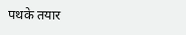पथके तयार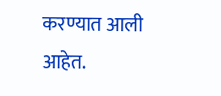करण्यात आली आहेत.